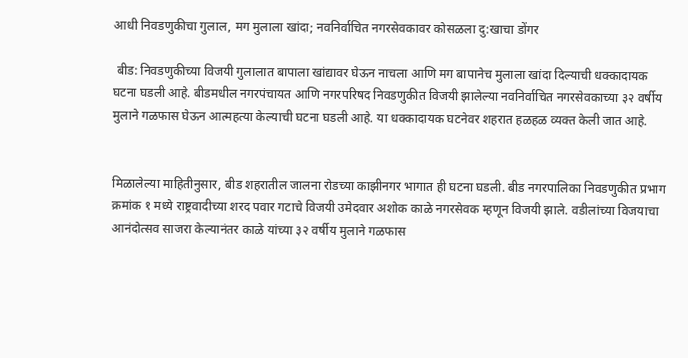आधी निवडणुकीचा गुलाल, मग मुलाला खांदा; नवनिर्वाचित नगरसेवकावर कोसळला दु:खाचा डोंगर

 बीड: निवडणुकीच्या विजयी गुलालात बापाला खांद्यावर घेऊन नाचला आणि मग बापानेच मुलाला खांदा दिल्याची धक्कादायक घटना घडली आहे. बीडमधील नगरपंचायत आणि नगरपरिषद निवडणुकीत विजयी झालेल्या नवनिर्वाचित नगरसेवकाच्या ३२ वर्षीय मुलाने गळफास घेऊन आत्महत्या केल्याची घटना घडली आहे. या धक्कादायक घटनेवर शहरात हळहळ व्यक्त केली जात आहे.


मिळालेल्या माहितीनुसार, बीड शहरातील जालना रोडच्या काझीनगर भागात ही घटना घडली. बीड नगरपालिका निवडणुकीत प्रभाग क्रमांक १ मध्ये राष्ट्रवादीच्या शरद पवार गटाचे विजयी उमेदवार अशोक काळे नगरसेवक म्हणून विजयी झाले. वडीलांच्या विजयाचा आनंदोत्सव साजरा केल्यानंतर काळे यांच्या ३२ वर्षीय मुलाने गळफास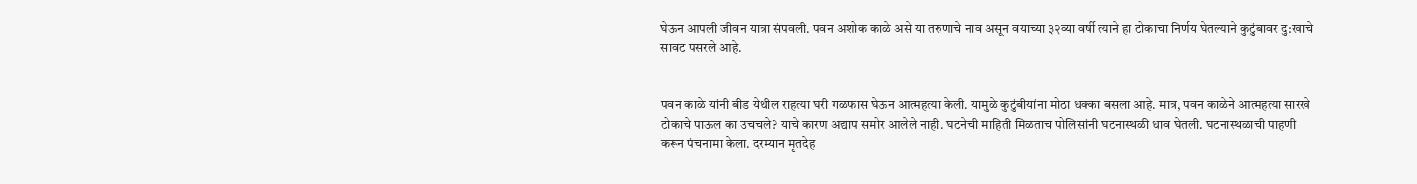घेऊन आपली जीवन यात्रा संपवली. पवन अशोक काळे असे या तरुणाचे नाव असून वयाच्या ३२व्या वर्षी त्याने हा टोकाचा निर्णय घेतल्याने कुटुंबावर दु:खाचे सावट पसरले आहे.


पवन काळे यांनी बीड येथील राहत्या घरी गळफास घेऊन आत्महत्या केली. यामुळे कुटुंबीयांना मोठा धक्का बसला आहे. मात्र, पवन काळेने आत्महत्या सारखे टोकाचे पाऊल का उचचले? याचे कारण अद्याप समोर आलेले नाही. घटनेची माहिती मिळताच पोलिसांनी घटनास्थळी धाव घेतली. घटनास्थळाची पाहणी करून पंचनामा केला. दरम्यान मृतदेह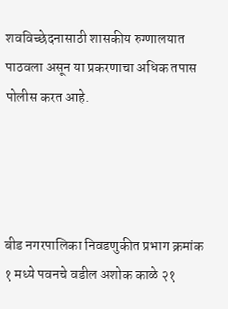शवविच्छेदनासाठी शासकीय रुग्णालयात पाठवला असून या प्रकरणाचा अधिक तपास पोलीस करत आहे.




बीड नगरपालिका निवडणुकीत प्रभाग क्रमांक १ मध्ये पवनचे वडील अशोक काळे २१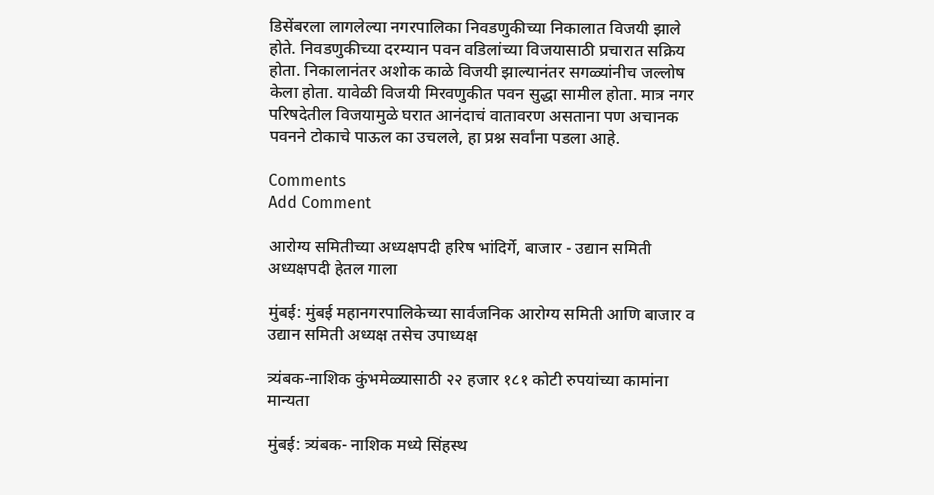डिसेंबरला लागलेल्या नगरपालिका निवडणुकीच्या निकालात विजयी झाले होते. निवडणुकीच्या दरम्यान पवन वडिलांच्या विजयासाठी प्रचारात सक्रिय होता. निकालानंतर अशोक काळे विजयी झाल्यानंतर सगळ्यांनीच जल्लोष केला होता. यावेळी विजयी मिरवणुकीत पवन सुद्धा सामील होता. मात्र नगर परिषदेतील विजयामुळे घरात आनंदाचं वातावरण असताना पण अचानक पवनने टोकाचे पाऊल का उचलले, हा प्रश्न सर्वांना पडला आहे.

Comments
Add Comment

आरोग्य समितीच्या अध्यक्षपदी हरिष भांदिर्गे, बाजार - उद्यान समिती अध्यक्षपदी हेतल गाला

मुंबई: मुंबई महानगरपालिकेच्या सार्वजनिक आरोग्य समिती आणि बाजार व उद्यान समिती अध्यक्ष तसेच उपाध्यक्ष

त्र्यंबक-नाशिक कुंभमेळ्यासाठी २२ हजार १८१ कोटी रुपयांच्या कामांना मान्यता

मुंबई: त्र्यंबक- नाशिक मध्ये सिंहस्थ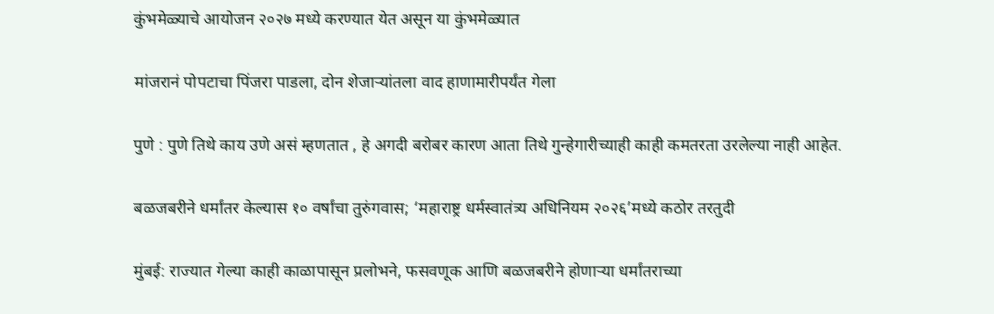कुंभमेळ्याचे आयोजन २०२७ मध्ये करण्यात येत असून या कुंभमेळ्यात

मांजरानं पोपटाचा पिंजरा पाडला, दोन शेजाऱ्यांतला वाद हाणामारीपर्यंत गेला

पुणे : पुणे तिथे काय उणे असं म्हणतात , हे अगदी बरोबर कारण आता तिथे गुन्हेगारीच्याही काही कमतरता उरलेल्या नाही आहेत.

बळजबरीने धर्मांतर केल्यास १० वर्षांचा तुरुंगवास; ‘महाराष्ट्र धर्मस्वातंत्र्य अधिनियम २०२६’मध्ये कठोर तरतुदी

मुंबई: राज्यात गेल्या काही काळापासून प्रलोभने, फसवणूक आणि बळजबरीने होणाऱ्या धर्मांतराच्या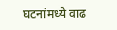घटनांमध्ये वाढ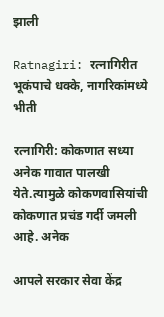झाली

Ratnagiri: रत्नागिरीत भूकंपाचे धक्के, नागरिकांमध्ये भीती

रत्नागिरी: कोकणात सध्या अनेक गावात पालखी येते.त्यामुळे कोकणवासियांची कोकणात प्रचंड गर्दी जमली आहे. अनेक

आपले सरकार सेवा केंद्र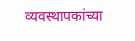व्यवस्थापकांच्या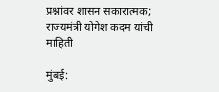प्रश्नांवर शासन सकारात्मक; राज्यमंत्री योगेश कदम यांची माहिती

मुंबई: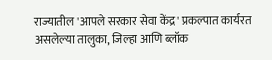राज्यातील 'आपले सरकार सेवा केंद्र' प्रकल्पात कार्यरत असलेल्या तालुका, जिल्हा आणि ब्लॉक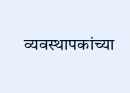व्यवस्थापकांच्या